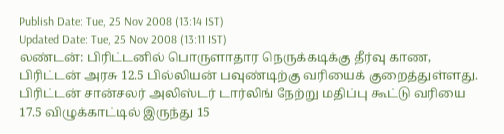Publish Date: Tue, 25 Nov 2008 (13:14 IST)
Updated Date: Tue, 25 Nov 2008 (13:11 IST)
லண்டன்: பிரிட்டனில் பொருளாதார நெருக்கடிக்கு தீர்வு காண, பிரிட்டன் அரசு 12.5 பில்லியன் பவுண்டிற்கு வரியைக் குறைத்துள்ளது.
பிரிட்டன் சான்சலர் அலிஸ்டர் டார்லிங் நேற்று மதிப்பு கூட்டு வரியை 17.5 விழுக்காட்டில் இருந்து 15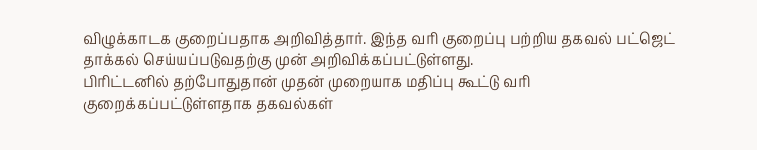விழுக்காடக குறைப்பதாக அறிவித்தார். இந்த வரி குறைப்பு பற்றிய தகவல் பட்ஜெட் தாக்கல் செய்யப்படுவதற்கு முன் அறிவிக்கப்பட்டுள்ளது.
பிரிட்டனில் தற்போதுதான் முதன் முறையாக மதிப்பு கூட்டு வரி குறைக்கப்பட்டுள்ளதாக தகவல்கள்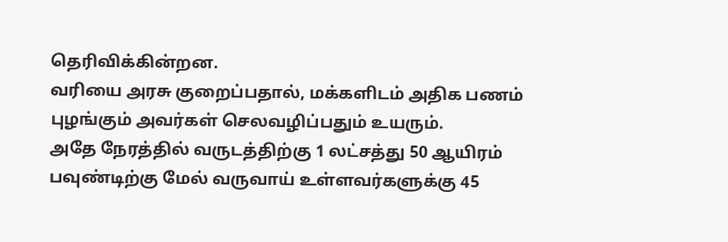தெரிவிக்கின்றன.
வரியை அரசு குறைப்பதால், மக்களிடம் அதிக பணம் புழங்கும் அவர்கள் செலவழிப்பதும் உயரும்.
அதே நேரத்தில் வருடத்திற்கு 1 லட்சத்து 50 ஆயிரம் பவுண்டிற்கு மேல் வருவாய் உள்ளவர்களுக்கு 45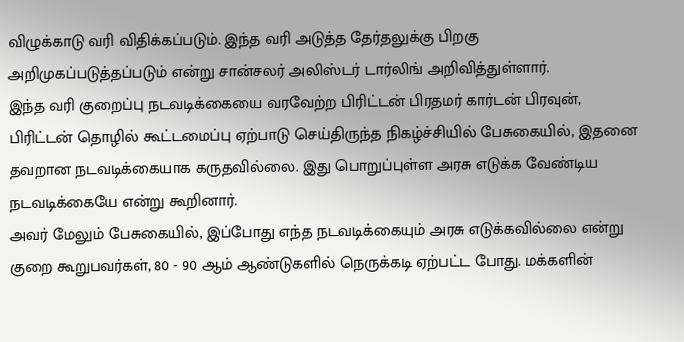விழுக்காடு வரி விதிக்கப்படும். இந்த வரி அடுத்த தேர்தலுக்கு பிறகு அறிமுகப்படுத்தப்படும் என்று சான்சலர் அலிஸ்டர் டார்லிங் அறிவித்துள்ளார்.
இந்த வரி குறைப்பு நடவடிக்கையை வரவேற்ற பிரிட்டன் பிரதமர் கார்டன் பிரவுன், பிரிட்டன் தொழில் கூட்டமைப்பு ஏற்பாடு செய்திருந்த நிகழ்ச்சியில் பேசுகையில், இதனை தவறான நடவடிக்கையாக கருதவில்லை. இது பொறுப்புள்ள அரசு எடுக்க வேண்டிய நடவடிக்கையே என்று கூறினார்.
அவர் மேலும் பேசுகையில், இப்போது எந்த நடவடிக்கையும் அரசு எடுக்கவில்லை என்று குறை கூறுபவர்கள், 80 - 90 ஆம் ஆண்டுகளில் நெருக்கடி ஏற்பட்ட போது. மக்களின்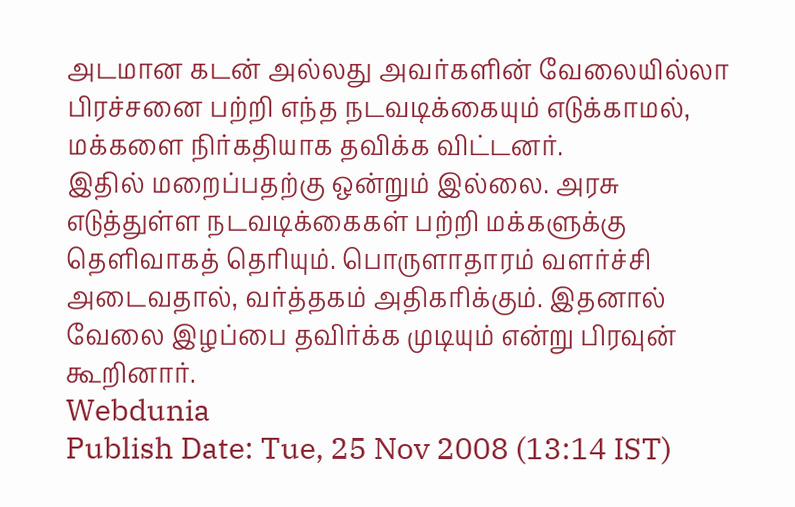அடமான கடன் அல்லது அவர்களின் வேலையில்லா பிரச்சனை பற்றி எந்த நடவடிக்கையும் எடுக்காமல், மக்களை நிர்கதியாக தவிக்க விட்டனர்.
இதில் மறைப்பதற்கு ஒன்றும் இல்லை. அரசு எடுத்துள்ள நடவடிக்கைகள் பற்றி மக்களுக்கு தெளிவாகத் தெரியும். பொருளாதாரம் வளர்ச்சி அடைவதால், வர்த்தகம் அதிகரிக்கும். இதனால் வேலை இழப்பை தவிர்க்க முடியும் என்று பிரவுன் கூறினார்.
Webdunia
Publish Date: Tue, 25 Nov 2008 (13:14 IST)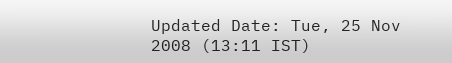Updated Date: Tue, 25 Nov 2008 (13:11 IST)